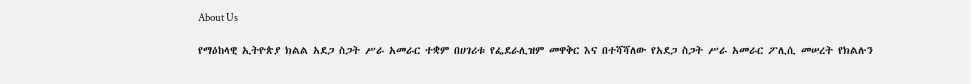About Us

የማዕከላዊ ኢትዮጵያ ክልል አደጋ ስጋት ሥራ አመራር ተቋም በሀገሪቱ የፌደራሊዝም መዋቅር እና በተሻሻለው የአደጋ ስጋት ሥራ አመራር ፖሊሲ መሠረት የክልሉን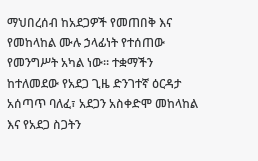ማህበረሰብ ከአደጋዎች የመጠበቅ እና የመከላከል ሙሉ ኃላፊነት የተሰጠው የመንግሥት አካል ነው። ተቋማችን ከተለመደው የአደጋ ጊዜ ድንገተኛ ዕርዳታ አሰጣጥ ባለፈ፣ አደጋን አስቀድሞ መከላከል እና የአደጋ ስጋትን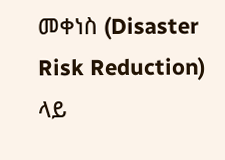መቀነስ (Disaster Risk Reduction) ላይ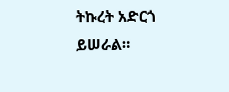ትኩረት አድርጎ ይሠራል።